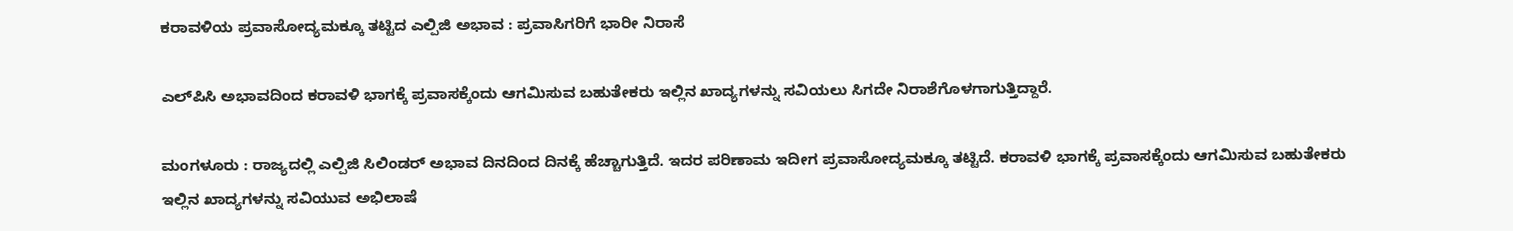ಕರಾವಳಿಯ ಪ್ರವಾಸೋದ್ಯಮಕ್ಕೂ ತಟ್ಟಿದ ಎಲ್ಪಿಜಿ ಅಭಾವ : ಪ್ರವಾಸಿಗರಿಗೆ ಭಾರೀ ನಿರಾಸೆ

ಎಲ್‌ಪಿಸಿ ಅಭಾವದಿಂದ ಕರಾವಳಿ ಭಾಗಕ್ಕೆ ಪ್ರವಾಸಕ್ಕೆಂದು ಆಗಮಿಸುವ ಬಹುತೇಕರು ಇಲ್ಲಿನ ಖಾದ್ಯಗಳನ್ನು ಸವಿಯಲು ಸಿಗದೇ ನಿರಾಶೆಗೊಳಗಾಗುತ್ತಿದ್ದಾರೆ.

ಮಂಗಳೂರು : ರಾಜ್ಯದಲ್ಲಿ ಎಲ್ಪಿಜಿ ಸಿಲಿಂಡರ್ ಅಭಾವ ದಿನದಿಂದ ದಿನಕ್ಕೆ ಹೆಚ್ಚಾಗುತ್ತಿದೆ. ಇದರ ಪರಿಣಾಮ ಇದೀಗ ಪ್ರವಾಸೋದ್ಯಮಕ್ಕೂ ತಟ್ಟಿದೆ. ಕರಾವಳಿ ಭಾಗಕ್ಕೆ ಪ್ರವಾಸಕ್ಕೆಂದು ಆಗಮಿಸುವ ಬಹುತೇಕರು ಇಲ್ಲಿನ ಖಾದ್ಯಗಳನ್ನು ಸವಿಯುವ ಅಭಿಲಾಷೆ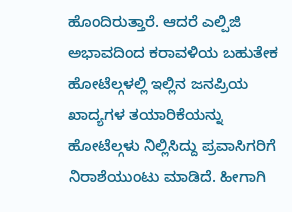ಹೊಂದಿರುತ್ತಾರೆ. ಆದರೆ ಎಲ್ಪಿಜಿ ಅಭಾವದಿಂದ ಕರಾವಳಿಯ ಬಹುತೇಕ ಹೋಟೆಲ್ಗಳಲ್ಲಿ ಇಲ್ಲಿನ ಜನಪ್ರಿಯ ಖಾದ್ಯಗಳ ತಯಾರಿಕೆಯನ್ನು ಹೋಟೆಲ್ಗಳು ನಿಲ್ಲಿಸಿದ್ದು ಪ್ರವಾಸಿಗರಿಗೆ ನಿರಾಶೆಯುಂಟು ಮಾಡಿದೆ. ಹೀಗಾಗಿ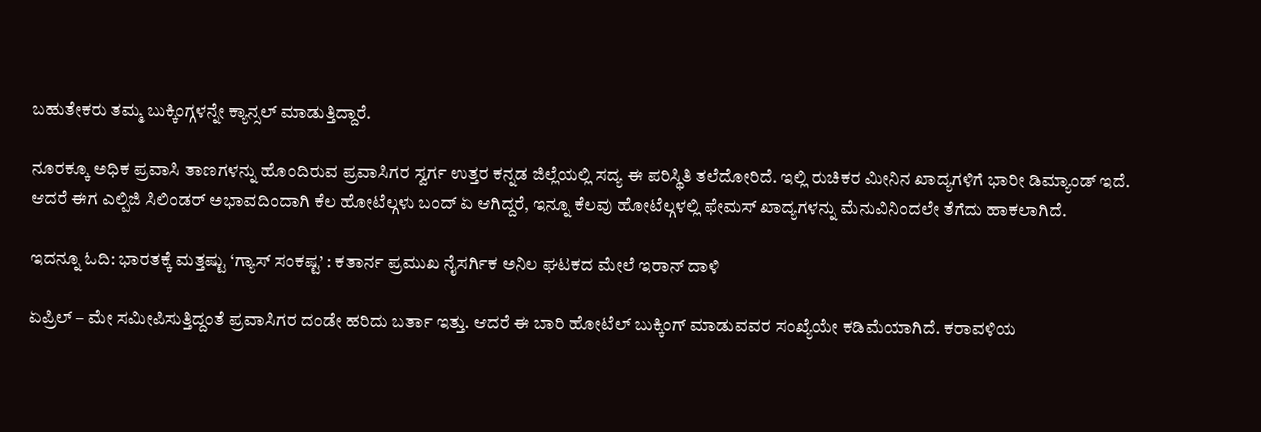ಬಹುತೇಕರು ತಮ್ಮ ಬುಕ್ಕಿಂಗ್ಗಳನ್ನೇ ಕ್ಯಾನ್ಸಲ್ ಮಾಡುತ್ತಿದ್ದಾರೆ.

ನೂರಕ್ಕೂ ಅಧಿಕ ಪ್ರವಾಸಿ ತಾಣಗಳನ್ನು ಹೊಂದಿರುವ ಪ್ರವಾಸಿಗರ ಸ್ವರ್ಗ ಉತ್ತರ ಕನ್ನಡ ಜಿಲ್ಲೆಯಲ್ಲಿ ಸದ್ಯ ಈ ಪರಿಸ್ಥಿತಿ ತಲೆದೋರಿದೆ. ಇಲ್ಲಿ ರುಚಿಕರ ಮೀನಿನ ಖಾದ್ಯಗಳಿಗೆ ಭಾರೀ ಡಿಮ್ಯಾಂಡ್ ಇದೆ. ಆದರೆ ಈಗ ಎಲ್ಪಿಜಿ ಸಿಲಿಂಡರ್ ಅಭಾವದಿಂದಾಗಿ ಕೆಲ ಹೋಟೆಲ್ಗಳು ಬಂದ್ ಏ ಆಗಿದ್ದರೆ, ಇನ್ನೂ ಕೆಲವು ಹೋಟೆಲ್ಗಳಲ್ಲಿ ಫೇಮಸ್ ಖಾದ್ಯಗಳನ್ನು ಮೆನುವಿನಿಂದಲೇ ತೆಗೆದು ಹಾಕಲಾಗಿದೆ.

ಇದನ್ನೂ ಓದಿ: ಭಾರತಕ್ಕೆ ಮತ್ತಷ್ಟು ‘ಗ್ಯಾಸ್ ಸಂಕಷ್ಟ’ : ಕತಾರ್ನ ಪ್ರಮುಖ ನೈಸರ್ಗಿಕ ಅನಿಲ ಘಟಕದ ಮೇಲೆ ಇರಾನ್ ದಾಳಿ

ಏಪ್ರಿಲ್ – ಮೇ ಸಮೀಪಿಸುತ್ತಿದ್ದಂತೆ ಪ್ರವಾಸಿಗರ ದಂಡೇ ಹರಿದು ಬರ್ತಾ ಇತ್ತು. ಆದರೆ ಈ ಬಾರಿ ಹೋಟೆಲ್ ಬುಕ್ಕಿಂಗ್ ಮಾಡುವವರ ಸಂಖ್ಯೆಯೇ ಕಡಿಮೆಯಾಗಿದೆ. ಕರಾವಳಿಯ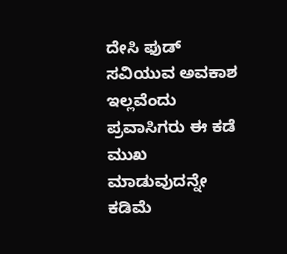ದೇಸಿ ಫುಡ್ ಸವಿಯುವ ಅವಕಾಶ ಇಲ್ಲವೆಂದು ಪ್ರವಾಸಿಗರು ಈ ಕಡೆ ಮುಖ ಮಾಡುವುದನ್ನೇ ಕಡಿಮೆ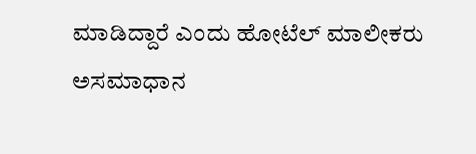ಮಾಡಿದ್ದಾರೆ ಎಂದು ಹೋಟೆಲ್ ಮಾಲೀಕರು ಅಸಮಾಧಾನ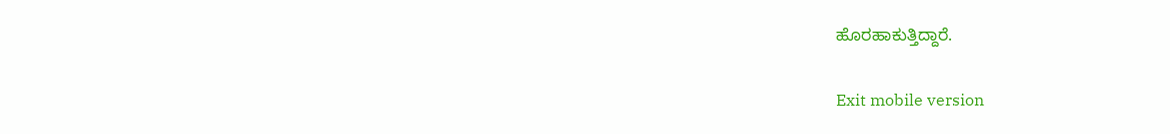ಹೊರಹಾಕುತ್ತಿದ್ದಾರೆ.

Exit mobile version